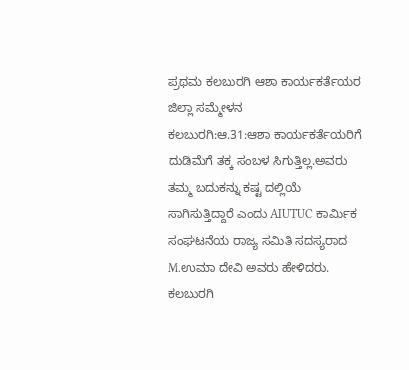ಪ್ರಥಮ ಕಲಬುರಗಿ ಆಶಾ ಕಾರ್ಯಕರ್ತೆಯರ ಜಿಲ್ಲಾ ಸಮ್ಮೇಳನ
ಕಲಬುರಗಿ:ಆ.31:ಆಶಾ ಕಾರ್ಯಕರ್ತೆಯರಿಗೆ ದುಡಿಮೆಗೆ ತಕ್ಕ ಸಂಬಳ ಸಿಗುತ್ತಿಲ್ಲ.ಅವರು ತಮ್ಮ ಬದುಕನ್ನು ಕಷ್ಟ ದಲ್ಲಿಯೆ ಸಾಗಿಸುತ್ತಿದ್ದಾರೆ ಎಂದು AIUTUC ಕಾರ್ಮಿಕ ಸಂಘಟನೆಯ ರಾಜ್ಯ ಸಮಿತಿ ಸದಸ್ಯರಾದ M.ಉಮಾ ದೇವಿ ಅವರು ಹೇಳಿದರು.
ಕಲಬುರಗಿ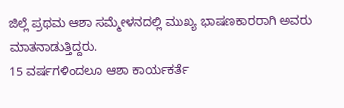ಜಿಲ್ಲೆ ಪ್ರಥಮ ಆಶಾ ಸಮ್ಮೇಳನದಲ್ಲಿ ಮುಖ್ಯ ಭಾಷಣಕಾರರಾಗಿ ಅವರು ಮಾತನಾಡುತ್ತಿದ್ದರು.
15 ವರ್ಷಗಳಿಂದಲೂ ಆಶಾ ಕಾರ್ಯಕರ್ತೆ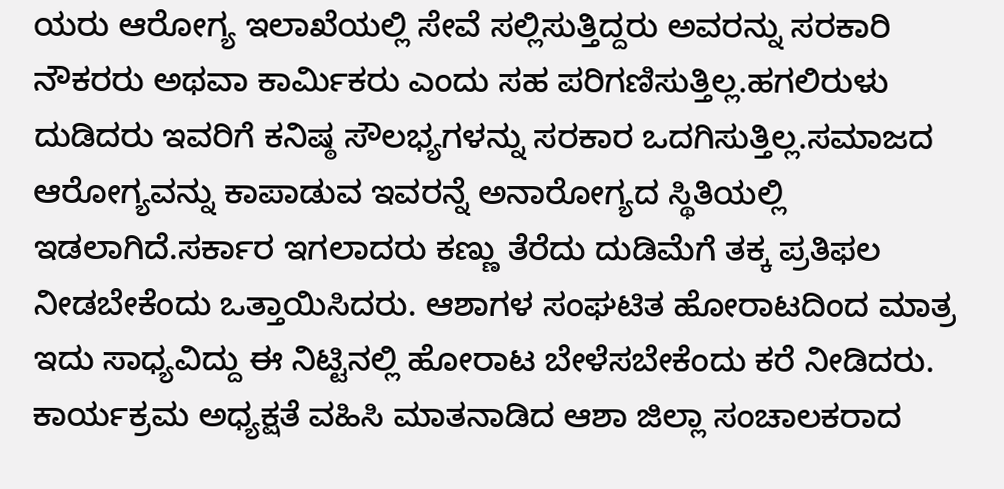ಯರು ಆರೋಗ್ಯ ಇಲಾಖೆಯಲ್ಲಿ ಸೇವೆ ಸಲ್ಲಿಸುತ್ತಿದ್ದರು ಅವರನ್ನು ಸರಕಾರಿ ನೌಕರರು ಅಥವಾ ಕಾರ್ಮಿಕರು ಎಂದು ಸಹ ಪರಿಗಣಿಸುತ್ತಿಲ್ಲ.ಹಗಲಿರುಳು ದುಡಿದರು ಇವರಿಗೆ ಕನಿಷ್ಠ ಸೌಲಭ್ಯಗಳನ್ನು ಸರಕಾರ ಒದಗಿಸುತ್ತಿಲ್ಲ.ಸಮಾಜದ ಆರೋಗ್ಯವನ್ನು ಕಾಪಾಡುವ ಇವರನ್ನೆ ಅನಾರೋಗ್ಯದ ಸ್ಥಿತಿಯಲ್ಲಿ ಇಡಲಾಗಿದೆ.ಸರ್ಕಾರ ಇಗಲಾದರು ಕಣ್ಣು ತೆರೆದು ದುಡಿಮೆಗೆ ತಕ್ಕ ಪ್ರತಿಫಲ ನೀಡಬೇಕೆಂದು ಒತ್ತಾಯಿಸಿದರು. ಆಶಾಗಳ ಸಂಘಟಿತ ಹೋರಾಟದಿಂದ ಮಾತ್ರ ಇದು ಸಾಧ್ಯವಿದ್ದು ಈ ನಿಟ್ಟಿನಲ್ಲಿ ಹೋರಾಟ ಬೇಳೆಸಬೇಕೆಂದು ಕರೆ ನೀಡಿದರು.
ಕಾರ್ಯಕ್ರಮ ಅಧ್ಯಕ್ಷತೆ ವಹಿಸಿ ಮಾತನಾಡಿದ ಆಶಾ ಜಿಲ್ಲಾ ಸಂಚಾಲಕರಾದ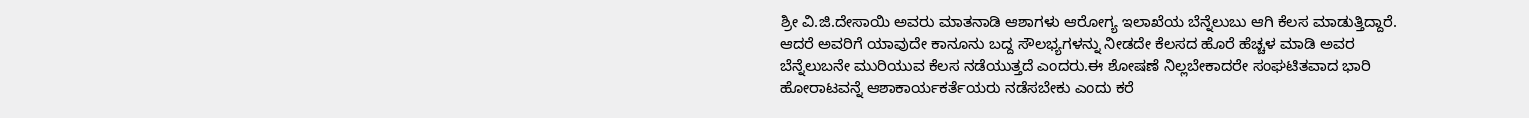ಶ್ರೀ ವಿ.ಜಿ.ದೇಸಾಯಿ ಅವರು ಮಾತನಾಡಿ ಆಶಾಗಳು ಆರೋಗ್ಯ ಇಲಾಖೆಯ ಬೆನ್ನೆಲುಬು ಆಗಿ ಕೆಲಸ ಮಾಡುತ್ತಿದ್ದಾರೆ. ಆದರೆ ಅವರಿಗೆ ಯಾವುದೇ ಕಾನೂನು ಬದ್ದ ಸೌಲಭ್ಯಗಳನ್ನು ನೀಡದೇ ಕೆಲಸದ ಹೊರೆ ಹೆಚ್ಚಳ ಮಾಡಿ ಅವರ ಬೆನ್ನೆಲುಬನೇ ಮುರಿಯುವ ಕೆಲಸ ನಡೆಯುತ್ತದೆ ಎಂದರು.ಈ ಶೋಷಣೆ ನಿಲ್ಲಬೇಕಾದರೇ ಸಂಘಟಿತವಾದ ಭಾರಿ ಹೋರಾಟವನ್ನೆ ಆಶಾಕಾರ್ಯಕರ್ತೆಯರು ನಡೆಸಬೇಕು ಎಂದು ಕರೆ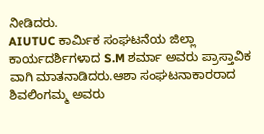ನೀಡಿದರು.
AIUTUC ಕಾರ್ಮಿಕ ಸಂಘಟನೆಯ ಜಿಲ್ಲಾ ಕಾರ್ಯದರ್ಶಿಗಳಾದ S.M ಶರ್ಮಾ ಅವರು ಪ್ರಾಸ್ತಾವಿಕ ವಾಗಿ ಮಾತನಾಡಿದರು.ಆಶಾ ಸಂಘಟನಾಕಾರರಾದ ಶಿವಲಿಂಗಮ್ಮ ಅವರು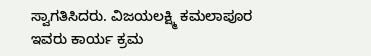ಸ್ವಾಗತಿಸಿದರು. ವಿಜಯಲಕ್ಷ್ಮಿ ಕಮಲಾಪೂರ ಇವರು ಕಾರ್ಯ ಕ್ರಮ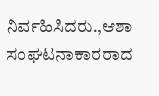ನಿರ್ವಹಿಸಿದರು.,ಆಶಾ ಸಂಘಟನಾಕಾರರಾದ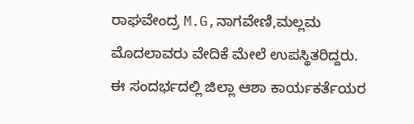ರಾಘವೇಂದ್ರ M.G,ನಾಗವೇಣಿ,ಮಲ್ಲಮ ಮೊದಲಾವರು ವೇದಿಕೆ ಮೇಲೆ ಉಪಸ್ಥಿತರಿದ್ದರು.
ಈ ಸಂದರ್ಭದಲ್ಲಿ ಜಿಲ್ಲಾ ಆಶಾ ಕಾರ್ಯಕರ್ತೆಯರ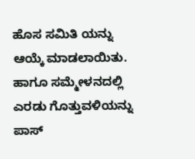ಹೊಸ ಸಮಿತಿ ಯನ್ನು ಆಯ್ಕೆ ಮಾಡಲಾಯಿತು. ಹಾಗೂ ಸಮ್ಮೇಳನದಲ್ಲಿ ಎರಡು ಗೊತ್ತುವಳಿಯನ್ನು ಪಾಸ್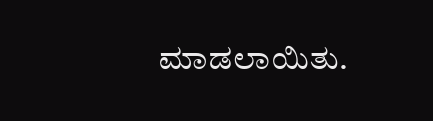ಮಾಡಲಾಯಿತು.